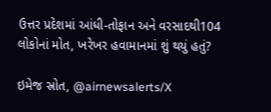ઉત્તર પ્રદેશમાં આંધી-તોફાન અને વરસાદથી104 લોકોનાં મોત, ખરેખર હવામાનમાં શું થયું હતું?

ઇમેજ સ્રોત, @airnewsalerts/X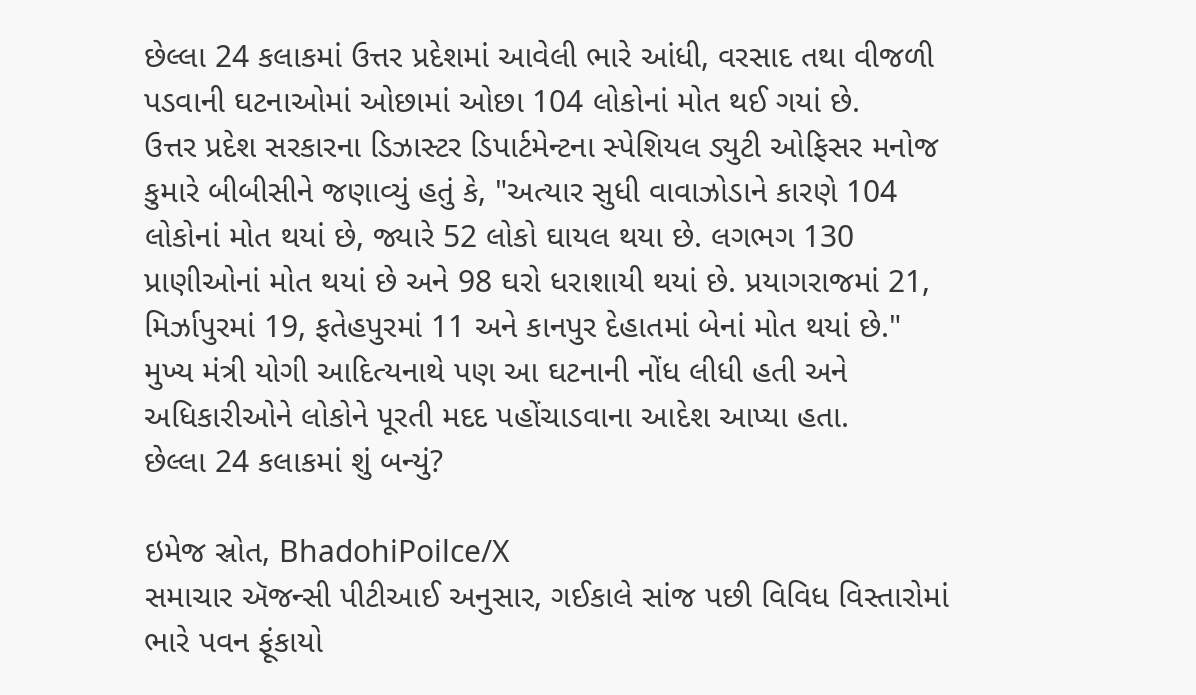છેલ્લા 24 કલાકમાં ઉત્તર પ્રદેશમાં આવેલી ભારે આંધી, વરસાદ તથા વીજળી પડવાની ઘટનાઓમાં ઓછામાં ઓછા 104 લોકોનાં મોત થઈ ગયાં છે.
ઉત્તર પ્રદેશ સરકારના ડિઝાસ્ટર ડિપાર્ટમેન્ટના સ્પેશિયલ ડ્યુટી ઓફિસર મનોજ કુમારે બીબીસીને જણાવ્યું હતું કે, "અત્યાર સુધી વાવાઝોડાને કારણે 104 લોકોનાં મોત થયાં છે, જ્યારે 52 લોકો ઘાયલ થયા છે. લગભગ 130 પ્રાણીઓનાં મોત થયાં છે અને 98 ઘરો ધરાશાયી થયાં છે. પ્રયાગરાજમાં 21, મિર્ઝાપુરમાં 19, ફતેહપુરમાં 11 અને કાનપુર દેહાતમાં બેનાં મોત થયાં છે."
મુખ્ય મંત્રી યોગી આદિત્યનાથે પણ આ ઘટનાની નોંધ લીધી હતી અને અધિકારીઓને લોકોને પૂરતી મદદ પહોંચાડવાના આદેશ આપ્યા હતા.
છેલ્લા 24 કલાકમાં શું બન્યું?

ઇમેજ સ્રોત, BhadohiPoilce/X
સમાચાર ઍજન્સી પીટીઆઈ અનુસાર, ગઈકાલે સાંજ પછી વિવિધ વિસ્તારોમાં ભારે પવન ફૂંકાયો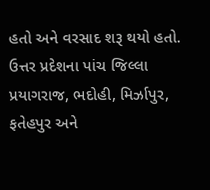હતો અને વરસાદ શરૂ થયો હતો.
ઉત્તર પ્રદેશના પાંચ જિલ્લા પ્રયાગરાજ, ભદોહી, મિર્ઝાપુર, ફતેહપુર અને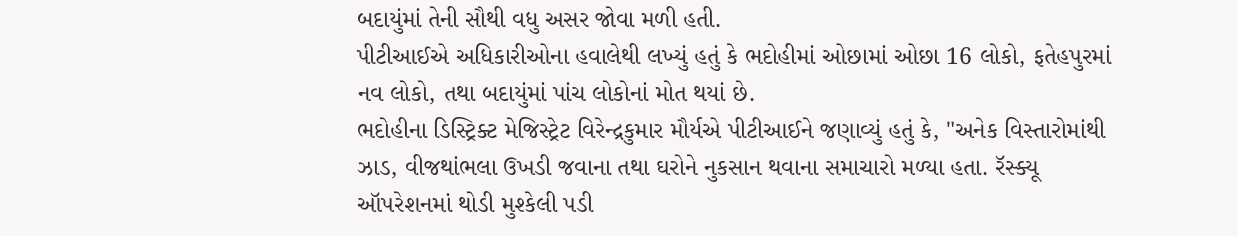બદાયુંમાં તેની સૌથી વધુ અસર જોવા મળી હતી.
પીટીઆઈએ અધિકારીઓના હવાલેથી લખ્યું હતું કે ભદોહીમાં ઓછામાં ઓછા 16 લોકો, ફતેહપુરમાં નવ લોકો, તથા બદાયુંમાં પાંચ લોકોનાં મોત થયાં છે.
ભદોહીના ડિસ્ટ્રિક્ટ મેજિસ્ટ્રેટ વિરેન્દ્રકુમાર મૌર્યએ પીટીઆઈને જણાવ્યું હતું કે, "અનેક વિસ્તારોમાંથી ઝાડ, વીજથાંભલા ઉખડી જવાના તથા ઘરોને નુકસાન થવાના સમાચારો મળ્યા હતા. રૅસ્ક્યૂ ઑપરેશનમાં થોડી મુશ્કેલી પડી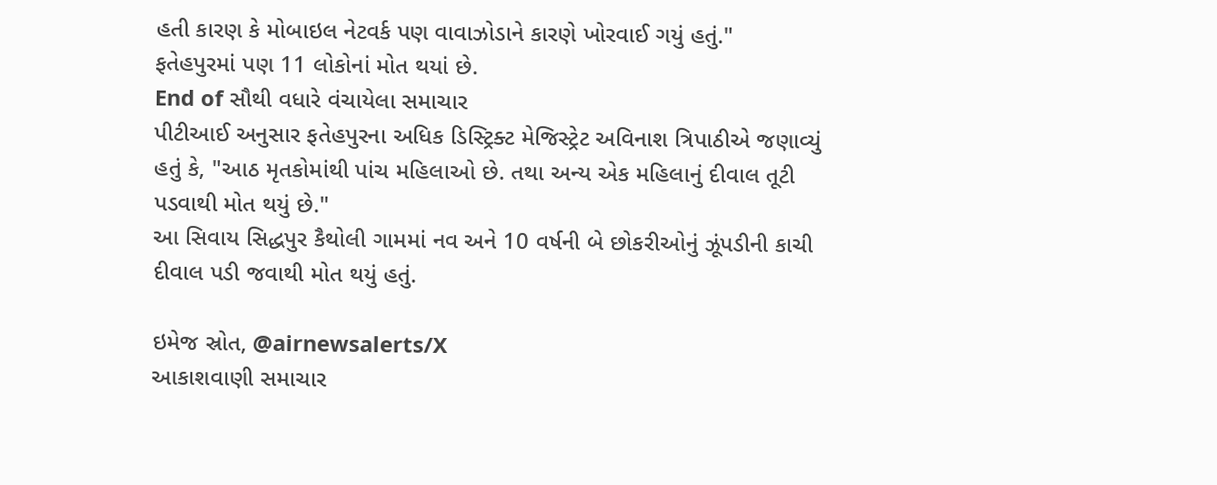હતી કારણ કે મોબાઇલ નેટવર્ક પણ વાવાઝોડાને કારણે ખોરવાઈ ગયું હતું."
ફતેહપુરમાં પણ 11 લોકોનાં મોત થયાં છે.
End of સૌથી વધારે વંચાયેલા સમાચાર
પીટીઆઈ અનુસાર ફતેહપુરના અધિક ડિસ્ટ્રિક્ટ મેજિસ્ટ્રેટ અવિનાશ ત્રિપાઠીએ જણાવ્યું હતું કે, "આઠ મૃતકોમાંથી પાંચ મહિલાઓ છે. તથા અન્ય એક મહિલાનું દીવાલ તૂટી પડવાથી મોત થયું છે."
આ સિવાય સિદ્ધપુર કૈથોલી ગામમાં નવ અને 10 વર્ષની બે છોકરીઓનું ઝૂંપડીની કાચી દીવાલ પડી જવાથી મોત થયું હતું.

ઇમેજ સ્રોત, @airnewsalerts/X
આકાશવાણી સમાચાર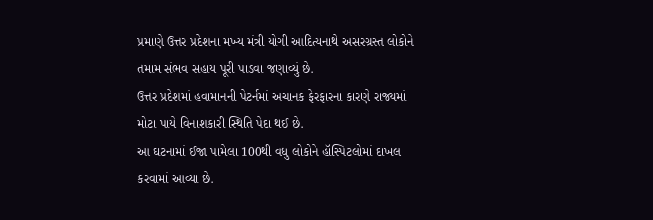પ્રમાણે ઉત્તર પ્રદેશના મખ્ય મંત્રી યોગી આદિત્યનાથે અસરગ્રસ્ત લોકોને તમામ સંભવ સહાય પૂરી પાડવા જણાવ્યું છે.
ઉત્તર પ્રદેશમાં હવામાનની પેટર્નમાં અચાનક ફેરફારના કારણે રાજ્યમાં મોટા પાયે વિનાશકારી સ્થિતિ પેદા થઈ છે.
આ ઘટનામાં ઈજા પામેલા 100થી વધુ લોકોને હૉસ્પિટલોમાં દાખલ કરવામાં આવ્યા છે.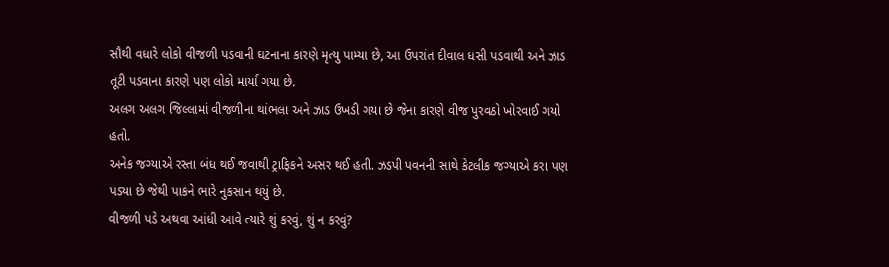સૌથી વધારે લોકો વીજળી પડવાની ઘટનાના કારણે મૃત્યુ પામ્યા છે, આ ઉપરાંત દીવાલ ધસી પડવાથી અને ઝાડ તૂટી પડવાના કારણે પણ લોકો માર્યા ગયા છે.
અલગ અલગ જિલ્લામાં વીજળીના થાંભલા અને ઝાડ ઉખડી ગયા છે જેના કારણે વીજ પુરવઠો ખોરવાઈ ગયો હતો.
અનેક જગ્યાએ રસ્તા બંધ થઈ જવાથી ટ્રાફિકને અસર થઈ હતી. ઝડપી પવનની સાથે કેટલીક જગ્યાએ કરા પણ પડ્યા છે જેથી પાકને ભારે નુકસાન થયું છે.
વીજળી પડે અથવા આંધી આવે ત્યારે શું કરવું, શું ન કરવું?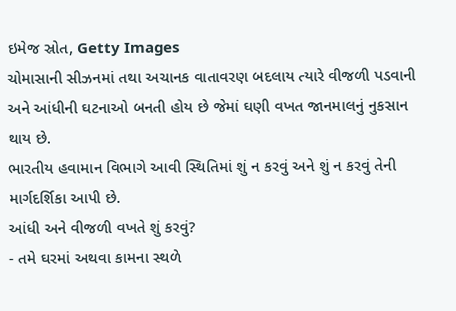ઇમેજ સ્રોત, Getty Images
ચોમાસાની સીઝનમાં તથા અચાનક વાતાવરણ બદલાય ત્યારે વીજળી પડવાની અને આંધીની ઘટનાઓ બનતી હોય છે જેમાં ઘણી વખત જાનમાલનું નુકસાન થાય છે.
ભારતીય હવામાન વિભાગે આવી સ્થિતિમાં શું ન કરવું અને શું ન કરવું તેની માર્ગદર્શિકા આપી છે.
આંધી અને વીજળી વખતે શું કરવું?
- તમે ઘરમાં અથવા કામના સ્થળે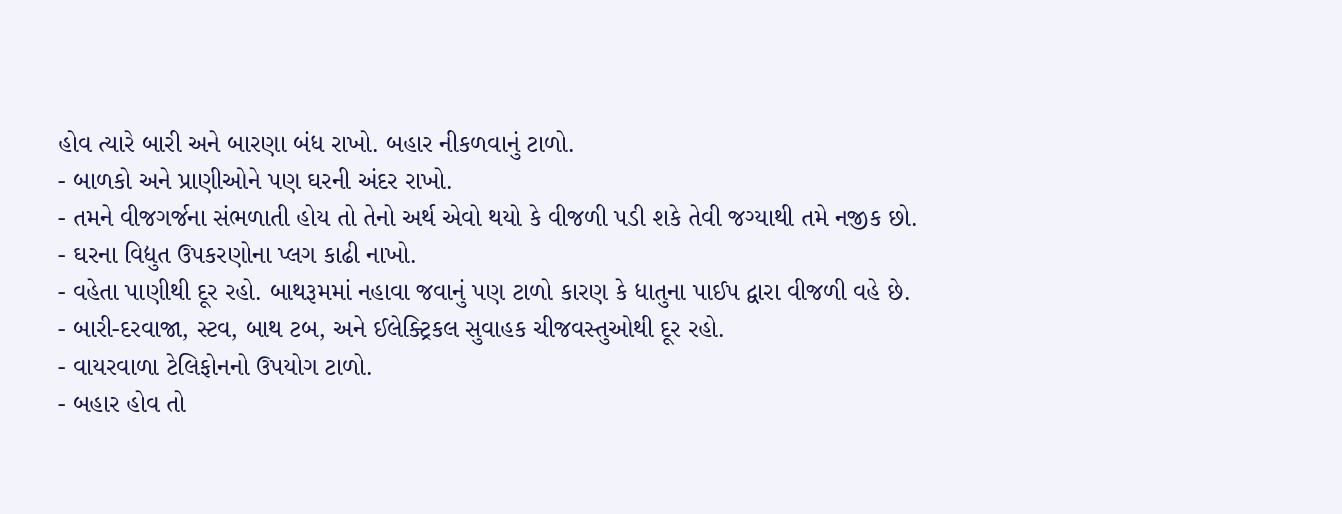હોવ ત્યારે બારી અને બારણા બંધ રાખો. બહાર નીકળવાનું ટાળો.
- બાળકો અને પ્રાણીઓને પણ ઘરની અંદર રાખો.
- તમને વીજગર્જના સંભળાતી હોય તો તેનો અર્થ એવો થયો કે વીજળી પડી શકે તેવી જગ્યાથી તમે નજીક છો.
- ઘરના વિદ્યુત ઉપકરણોના પ્લગ કાઢી નાખો.
- વહેતા પાણીથી દૂર રહો. બાથરૂમમાં નહાવા જવાનું પણ ટાળો કારણ કે ધાતુના પાઈપ દ્વારા વીજળી વહે છે.
- બારી-દરવાજા, સ્ટવ, બાથ ટબ, અને ઈલેક્ટ્રિકલ સુવાહક ચીજવસ્તુઓથી દૂર રહો.
- વાયરવાળા ટેલિફોનનો ઉપયોગ ટાળો.
- બહાર હોવ તો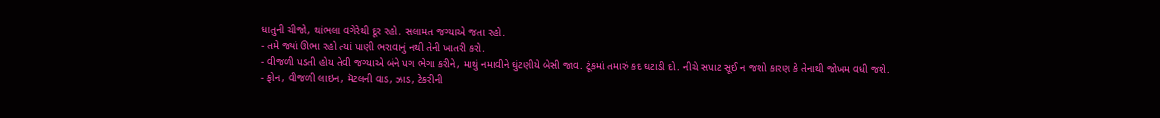ધાતુની ચીજો, થાંભલા વગેરેથી દૂર રહો. સલામત જગ્યાએ જતા રહો.
- તમે જ્યાં ઊભા રહો ત્યાં પાણી ભરાવાનું નથી તેની ખાતરી કરો.
- વીજળી પડતી હોય તેવી જગ્યાએ બંને પગ ભેગા કરીને, માથું નમાવીને ઘુંટણીયે બેસી જાવ. ટૂંકમાં તમારું કદ ઘટાડી દો. નીચે સપાટ સૂઈ ન જશો કારણ કે તેનાથી જોખમ વધી જશે.
- ફોન, વીજળી લાઇન, મૅટલની વાડ, ઝાડ, ટેકરીની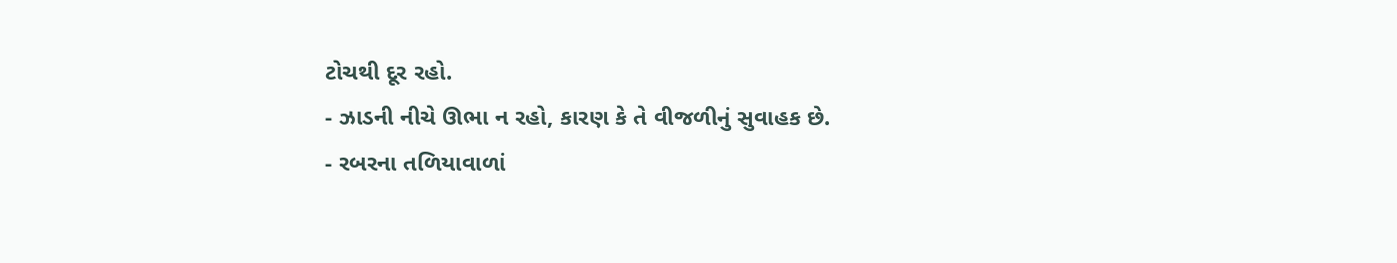ટોચથી દૂર રહો.
- ઝાડની નીચે ઊભા ન રહો, કારણ કે તે વીજળીનું સુવાહક છે.
- રબરના તળિયાવાળાં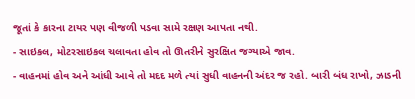જૂતાં કે કારના ટાયર પણ વીજળી પડવા સામે રક્ષણ આપતા નથી.
- સાઇકલ, મોટરસાઇકલ ચલાવતા હોવ તો ઊતરીને સુરક્ષિત જગ્યાએ જાવ.
- વાહનમાં હોવ અને આંધી આવે તો મદદ મળે ત્યાં સુધી વાહનની અંદર જ રહો. બારી બંધ રાખો, ઝાડની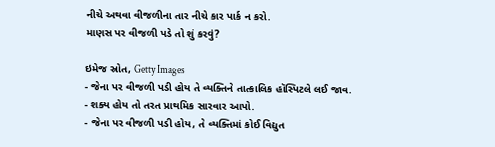નીચે અથવા વીજળીના તાર નીચે કાર પાર્ક ન કરો.
માણસ પર વીજળી પડે તો શું કરવું?

ઇમેજ સ્રોત, Getty Images
- જેના પર વીજળી પડી હોય તે વ્યક્તિને તાત્કાલિક હૉસ્પિટલે લઈ જાવ.
- શક્ય હોય તો તરત પ્રાથમિક સારવાર આપો.
- જેના પર વીજળી પડી હોય, તે વ્યક્તિમાં કોઈ વિદ્યુત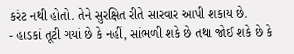કરંટ નથી હોતો. તેને સુરક્ષિત રીતે સારવાર આપી શકાય છે.
- હાડકાં તૂટી ગયાં છે કે નહીં, સાંભળી શકે છે તથા જોઈ શકે છે કે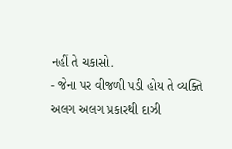નહીં તે ચકાસો.
- જેના પર વીજળી પડી હોય તે વ્યક્તિ અલગ અલગ પ્રકારથી દાઝી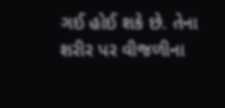ગઈ હોઈ શકે છે. તેના શરીર પર વીજળીના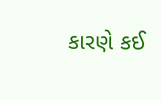કારણે કઈ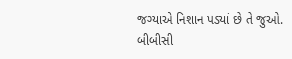જગ્યાએ નિશાન પડ્યાં છે તે જુઓ.
બીબીસી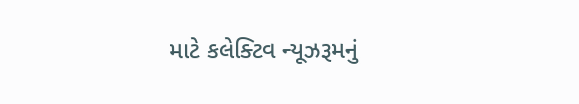માટે કલેક્ટિવ ન્યૂઝરૂમનું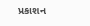પ્રકાશન